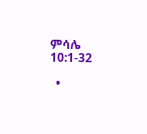ምሳሌ 10:1-32

  •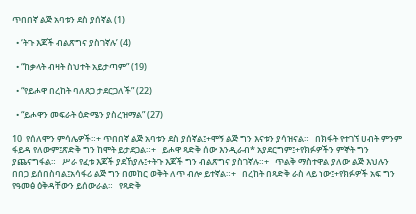ጥበበኛ ልጅ አባቱን ደስ ያሰኛል (1)

  • ‘ትጉ እጆች ብልጽግና ያስገኛሉ’ (4)

  • “ከቃላት ብዛት ስህተት አይታጣም” (19)

  • “የይሖዋ በረከት ባለጸጋ ታደርጋለች” (22)

  • “ይሖዋን መፍራት ዕድሜን ያስረዝማል” (27)

10  የሰለሞን ምሳሌዎች።+ ጥበበኛ ልጅ አባቱን ደስ ያሰኛል፤+ሞኝ ልጅ ግን እናቱን ያሳዝናል።   በክፋት የተገኘ ሀብት ምንም ፋይዳ የለውም፤ጽድቅ ግን ከሞት ይታደጋል።+   ይሖዋ ጻድቅ ሰው እንዲራብ* አያደርግም፤+የክፉዎችን ምኞት ግን ያጨናግፋል።   ሥራ የፈቱ እጆች ያደኸያሉ፤+ትጉ እጆች ግን ብልጽግና ያስገኛሉ።+   ጥልቅ ማስተዋል ያለው ልጅ እህሉን በበጋ ይሰበስባል፤አሳፋሪ ልጅ ግን በመከር ወቅት ለጥ ብሎ ይተኛል።+   በረከት በጻድቅ ራስ ላይ ነው፤+የክፉዎች አፍ ግን የዓመፅ ዕቅዳቸውን ይሰውራል።   የጻድቅ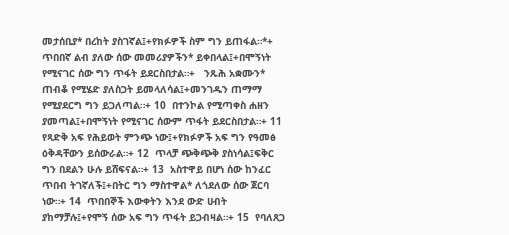መታሰቢያ* በረከት ያስገኛል፤+የክፉዎች ስም ግን ይጠፋል።*+   ጥበበኛ ልብ ያለው ሰው መመሪያዎችን* ይቀበላል፤+በሞኝነት የሚናገር ሰው ግን ጥፋት ይደርስበታል።+   ንጹሕ አቋሙን* ጠብቆ የሚሄድ ያለስጋት ይመላለሳል፤+መንገዱን ጠማማ የሚያደርግ ግን ይጋለጣል።+ 10  በተንኮል የሚጣቀስ ሐዘን ያመጣል፤+በሞኝነት የሚናገር ሰውም ጥፋት ይደርስበታል።+ 11  የጻድቅ አፍ የሕይወት ምንጭ ነው፤+የክፉዎች አፍ ግን የዓመፅ ዕቅዳቸውን ይሰውራል።+ 12  ጥላቻ ጭቅጭቅ ያስነሳል፤ፍቅር ግን በደልን ሁሉ ይሸፍናል።+ 13  አስተዋይ በሆነ ሰው ከንፈር ጥበብ ትገኛለች፤+በትር ግን ማስተዋል* ለጎደለው ሰው ጀርባ ነው።+ 14  ጥበበኞች እውቀትን እንደ ውድ ሀብት ያከማቻሉ፤+የሞኝ ሰው አፍ ግን ጥፋት ይጋብዛል።+ 15  የባለጸጋ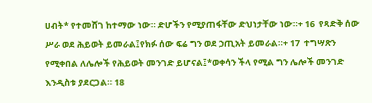ሀብት* የተመሸገ ከተማው ነው። ድሆችን የሚያጠፋቸው ድህነታቸው ነው።+ 16  የጻድቅ ሰው ሥራ ወደ ሕይወት ይመራል፤የክፉ ሰው ፍሬ ግን ወደ ኃጢአት ይመራል።+ 17  ተግሣጽን የሚቀበል ለሌሎች የሕይወት መንገድ ይሆናል፤*ወቀሳን ችላ የሚል ግን ሌሎች መንገድ እንዲስቱ ያደርጋል። 18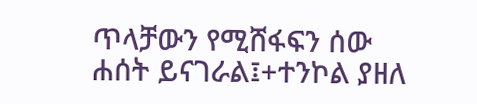ጥላቻውን የሚሸፋፍን ሰው ሐሰት ይናገራል፤+ተንኮል ያዘለ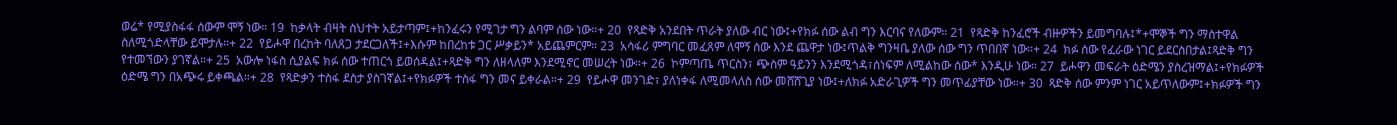ወሬ* የሚያስፋፋ ሰውም ሞኝ ነው። 19  ከቃላት ብዛት ስህተት አይታጣም፤+ከንፈሩን የሚገታ ግን ልባም ሰው ነው።+ 20  የጻድቅ አንደበት ጥራት ያለው ብር ነው፤+የክፉ ሰው ልብ ግን እርባና የለውም። 21  የጻድቅ ከንፈሮች ብዙዎችን ይመግባሉ፤*+ሞኞች ግን ማስተዋል ስለሚጎድላቸው ይሞታሉ።+ 22  የይሖዋ በረከት ባለጸጋ ታደርጋለች፤+እሱም ከበረከቱ ጋር ሥቃይን* አይጨምርም። 23  አሳፋሪ ምግባር መፈጸም ለሞኝ ሰው እንደ ጨዋታ ነው፤ጥልቅ ግንዛቤ ያለው ሰው ግን ጥበበኛ ነው።+ 24  ክፉ ሰው የፈራው ነገር ይደርስበታል፤ጻድቅ ግን የተመኘውን ያገኛል።+ 25  አውሎ ነፋስ ሲያልፍ ክፉ ሰው ተጠርጎ ይወሰዳል፤+ጻድቅ ግን ለዘላለም እንደሚኖር መሠረት ነው።+ 26  ኮምጣጤ ጥርስን፣ ጭስም ዓይንን እንደሚጎዳ፣ሰነፍም ለሚልከው ሰው* እንዲሁ ነው። 27  ይሖዋን መፍራት ዕድሜን ያስረዝማል፤+የክፉዎች ዕድሜ ግን በአጭሩ ይቀጫል።+ 28  የጻድቃን ተስፋ ደስታ ያስገኛል፤+የክፉዎች ተስፋ ግን መና ይቀራል።+ 29  የይሖዋ መንገድ፣ ያለነቀፋ ለሚመላለስ ሰው መሸሸጊያ ነው፤+ለክፉ አድራጊዎች ግን መጥፊያቸው ነው።+ 30  ጻድቅ ሰው ምንም ነገር አይጥለውም፤+ክፉዎች ግን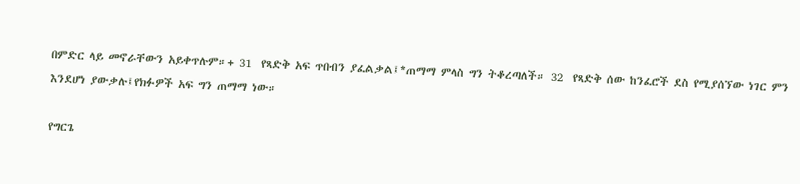በምድር ላይ መኖራቸውን አይቀጥሉም።+ 31  የጻድቅ አፍ ጥበብን ያፈልቃል፤*ጠማማ ምላስ ግን ትቆረጣለች። 32  የጻድቅ ሰው ከንፈሮች ደስ የሚያሰኘው ነገር ምን እንደሆነ ያውቃሉ፤የክፉዎች አፍ ግን ጠማማ ነው።

የግርጌ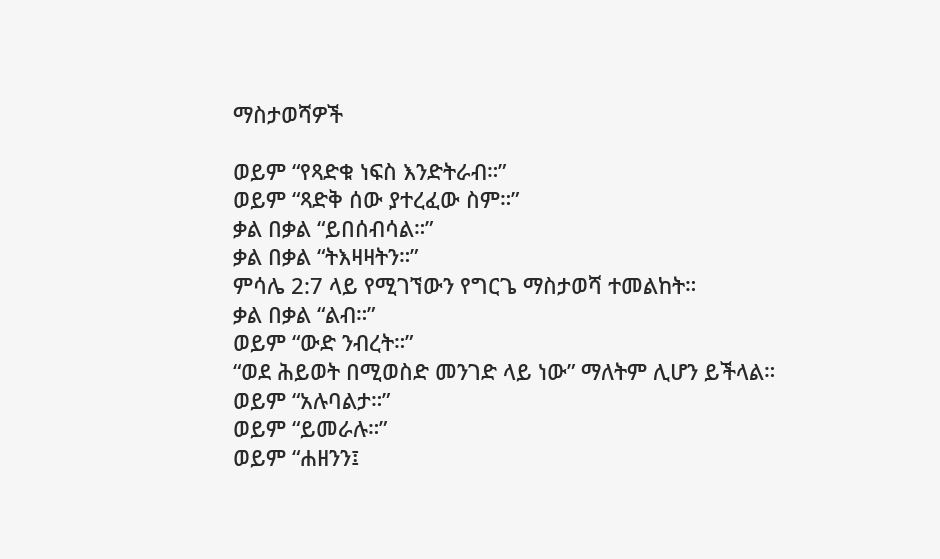ማስታወሻዎች

ወይም “የጻድቁ ነፍስ እንድትራብ።”
ወይም “ጻድቅ ሰው ያተረፈው ስም።”
ቃል በቃል “ይበሰብሳል።”
ቃል በቃል “ትእዛዛትን።”
ምሳሌ 2:7 ላይ የሚገኘውን የግርጌ ማስታወሻ ተመልከት።
ቃል በቃል “ልብ።”
ወይም “ውድ ንብረት።”
“ወደ ሕይወት በሚወስድ መንገድ ላይ ነው” ማለትም ሊሆን ይችላል።
ወይም “አሉባልታ።”
ወይም “ይመራሉ።”
ወይም “ሐዘንን፤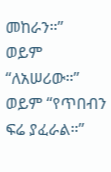መከራን።”
ወይም “ለአሠሪው።”
ወይም “የጥበብን ፍሬ ያፈራል።”